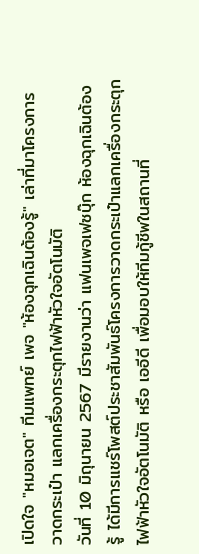เปิดใจ "หมอเจต" ทีมแพทย์ เพจ "ห้องฉุกเฉินต้องรู้" เล่าที่มาโครงการวาดกระเป๋า แลกเครื่องกระตุกไฟฟ้าหัวใจอัตโนมัติ
วันที่ 10 มิถุนายน 2567 มีรายงานว่า แฟนเพจเฟซบุ๊ก ห้องฉุกเฉินต้องรู้ ได้มีการแชร์โพสต์ประชาสัมพันธ์โครงการวาดกระเป๋าแลกเครื่องกระตุกไฟฟ้าหัวใจอัตโนมัติ หรือ เออีดี เพื่อมอบให้ทีมกู้ชีพในสถานที่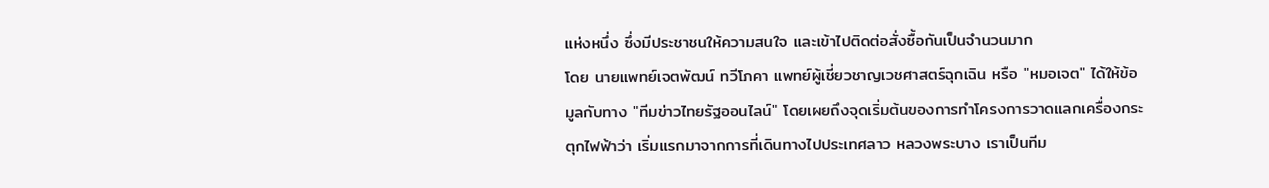แห่งหนึ่ง ซึ่งมีประชาชนให้ความสนใจ และเข้าไปติดต่อสั่งซื้อกันเป็นจำนวนมาก
โดย นายแพทย์เจตพัฒน์ ทวีโภคา แพทย์ผู้เชี่ยวชาญเวชศาสตร์ฉุกเฉิน หรือ "หมอเจต" ได้ให้ข้อมูลกับทาง "ทีมข่าวไทยรัฐออนไลน์" โดยเผยถึงจุดเริ่มต้นของการทำโครงการวาดแลกเครื่องกระตุกไฟฟ้าว่า เริ่มแรกมาจากการที่เดินทางไปประเทศลาว หลวงพระบาง เราเป็นทีม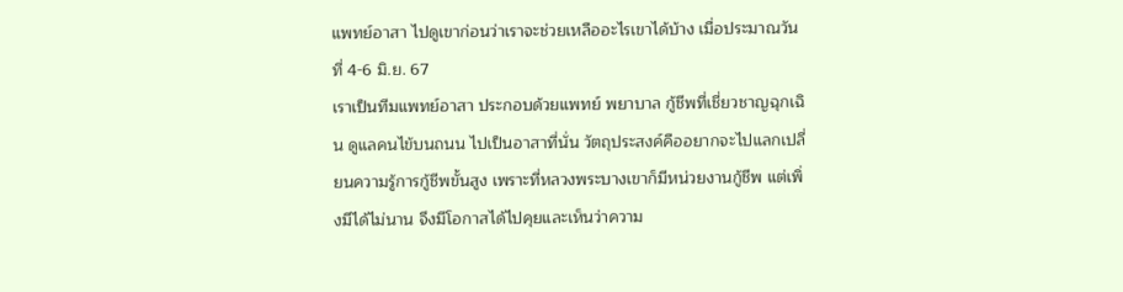แพทย์อาสา ไปดูเขาก่อนว่าเราจะช่วยเหลืออะไรเขาได้บ้าง เมื่อประมาณวันที่ 4-6 มิ.ย. 67
เราเป็นทีมแพทย์อาสา ประกอบด้วยแพทย์ พยาบาล กู้ชีพที่เชี่ยวชาญฉุกเฉิน ดูแลคนไข้บนถนน ไปเป็นอาสาที่นั่น วัตถุประสงค์คืออยากจะไปแลกเปลี่ยนความรู้การกู้ชีพขั้นสูง เพราะที่หลวงพระบางเขาก็มีหน่วยงานกู้ชีพ แต่เพิ่งมีได้ไม่นาน จึงมีโอกาสได้ไปคุยและเห็นว่าความ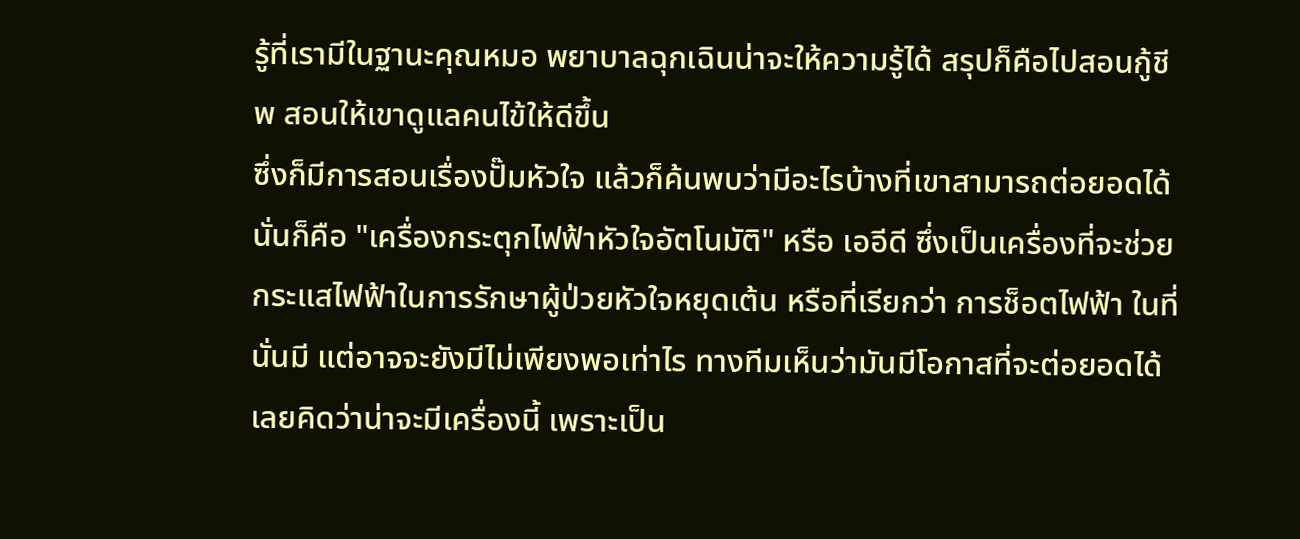รู้ที่เรามีในฐานะคุณหมอ พยาบาลฉุกเฉินน่าจะให้ความรู้ได้ สรุปก็คือไปสอนกู้ชีพ สอนให้เขาดูแลคนไข้ให้ดีขึ้น
ซึ่งก็มีการสอนเรื่องปั๊มหัวใจ แล้วก็ค้นพบว่ามีอะไรบ้างที่เขาสามารถต่อยอดได้ นั่นก็คือ "เครื่องกระตุกไฟฟ้าหัวใจอัตโนมัติ" หรือ เออีดี ซึ่งเป็นเครื่องที่จะช่วยกระแสไฟฟ้าในการรักษาผู้ป่วยหัวใจหยุดเต้น หรือที่เรียกว่า การช็อตไฟฟ้า ในที่นั่นมี แต่อาจจะยังมีไม่เพียงพอเท่าไร ทางทีมเห็นว่ามันมีโอกาสที่จะต่อยอดได้ เลยคิดว่าน่าจะมีเครื่องนี้ เพราะเป็น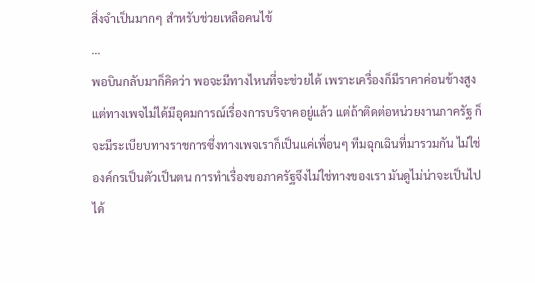สิ่งจำเป็นมากๆ สำหรับช่วยเหลือคนไข้
...
พอบินกลับมาก็คิดว่า พอจะมีทางไหนที่จะช่วยได้ เพราะเครื่องก็มีราคาค่อนข้างสูง แต่ทางเพจไม่ได้มีอุดมการณ์เรื่องการบริจาคอยู่แล้ว แต่ถ้าติดต่อหน่วยงานภาครัฐ ก็จะมีระเบียบทางราชการซึ่งทางเพจเราก็เป็นแค่เพื่อนๆ ทีมฉุกเฉินที่มารวมกัน ไม่ใช่องค์กรเป็นตัวเป็นตน การทำเรื่องขอภาครัฐจึงไม่ใช่ทางของเรา มันดูไม่น่าจะเป็นไปได้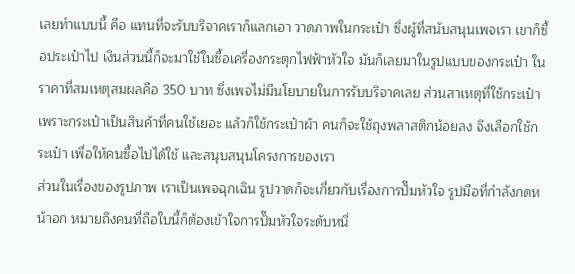เลยทำแบบนี้ คือ แทนที่จะรับบริจาคเราก็แลกเอา วาดภาพในกระเป๋า ซึ่งผู้ที่สนับสนุนเพจเรา เขาก็ซื้อประเป๋าไป เงินส่วนนี้ก็จะมาใช้ในซื้อเครื่องกระตุกไฟฟ้าหัวใจ มันก็เลยมาในรูปแบบของกระเป๋า ในราคาที่สมเหตุสมผลคือ 350 บาท ซึ่งเพจไม่มีนโยบายในการรับบริจาคเลย ส่วนสาเหตุที่ใช้กระเป๋า เพราะกระเป๋าเป็นสินค้าที่คนใช้เยอะ แล้วก็ใช้กระเป๋าผ้า คนก็จะใช้ถุงพลาสติกน้อยลง จึงเลือกใช้กระเป๋า เพื่อให้คนซื้อไปได้ใช้ และสนุบสนุนโครงการของเรา
ส่วนในเรื่องของรูปภาพ เราเป็นเพจฉุกเฉิน รูปวาดก็จะเกี่ยวกับเรื่องการปั๊มหัวใจ รูปมือที่กำลังกดหน้าอก หมายถึงคนที่ถือใบนี้ก็ต้องเข้าใจการปั๊มหัวใจระดับหนึ่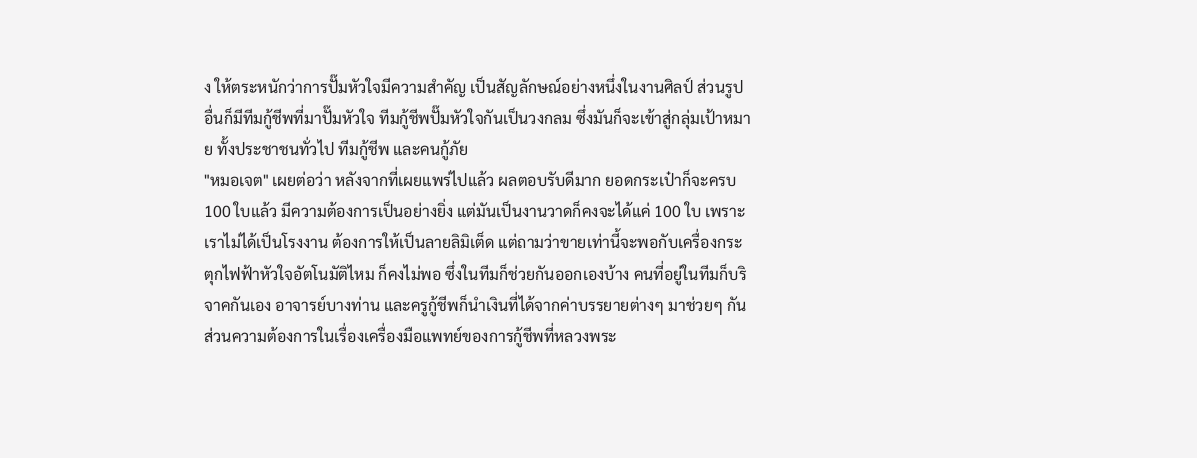ง ให้ตระหนักว่าการปั๊มหัวใจมีความสำคัญ เป็นสัญลักษณ์อย่างหนึ่งในงานศิลป์ ส่วนรูปอื่นก็มีทีมกู้ชีพที่มาปั๊มหัวใจ ทีมกู้ชีพปั๊มหัวใจกันเป็นวงกลม ซึ่งมันก็จะเข้าสู่กลุ่มเป้าหมาย ทั้งประชาชนทั่วไป ทีมกู้ชีพ และคนกู้ภัย
"หมอเจต" เผยต่อว่า หลังจากที่เผยแพร่ไปแล้ว ผลตอบรับดีมาก ยอดกระเป๋าก็จะครบ 100 ใบแล้ว มีความต้องการเป็นอย่างยิ่ง แต่มันเป็นงานวาดก็คงจะได้แค่ 100 ใบ เพราะเราไม่ได้เป็นโรงงาน ต้องการให้เป็นลายลิมิเต็ด แต่ถามว่าขายเท่านี้จะพอกับเครื่องกระตุกไฟฟ้าหัวใจอัตโนมัติไหม ก็คงไม่พอ ซึ่งในทีมก็ช่วยกันออกเองบ้าง คนที่อยู่ในทีมก็บริจาคกันเอง อาจารย์บางท่าน และครูกู้ชีพก็นำเงินที่ได้จากค่าบรรยายต่างๆ มาช่วยๆ กัน
ส่วนความต้องการในเรื่องเครื่องมือแพทย์ของการกู้ชีพที่หลวงพระ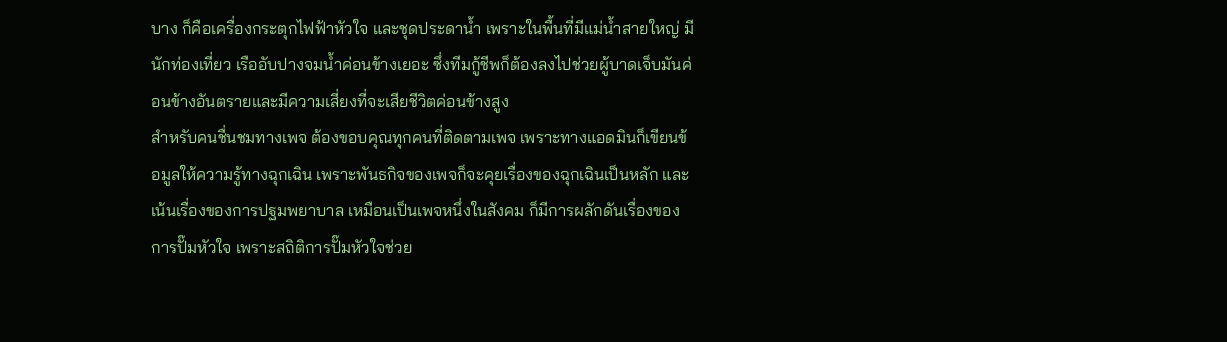บาง ก็คือเครื่องกระตุกไฟฟ้าหัวใจ และชุดประดาน้ำ เพราะในพื้นที่มีแม่น้ำสายใหญ่ มีนักท่องเที่ยว เรืออับปางจมน้ำค่อนข้างเยอะ ซึ่งทีมกู้ชีพก็ต้องลงไปช่วยผู้บาดเจ็บมันค่อนข้างอันตรายและมีความเสี่ยงที่จะเสียชีวิตค่อนข้างสูง
สำหรับคนชื่นชมทางเพจ ต้องขอบคุณทุกคนที่ติดตามเพจ เพราะทางแอดมินก็เขียนข้อมูลให้ความรู้ทางฉุกเฉิน เพราะพันธกิจของเพจก็จะคุยเรื่องของฉุกเฉินเป็นหลัก และเน้นเรื่องของการปฐมพยาบาล เหมือนเป็นเพจหนึ่งในสังคม ก็มีการผลักดันเรื่องของการปั๊มหัวใจ เพราะสถิติการปั๊มหัวใจช่วย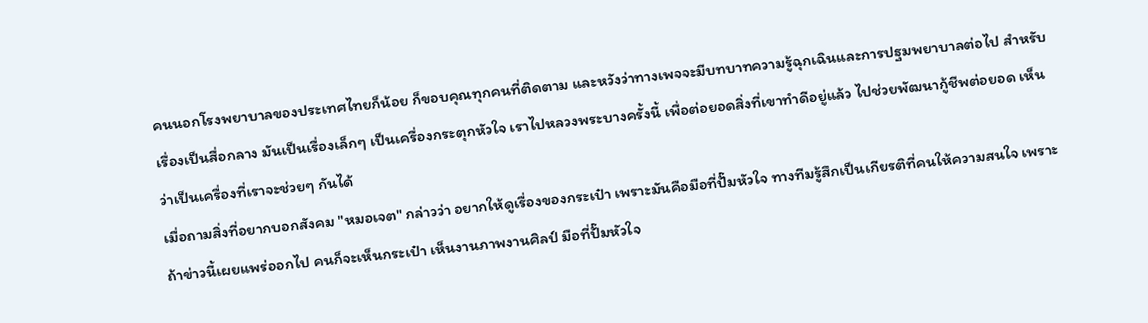คนนอกโรงพยาบาลของประเทศไทยก็น้อย ก็ขอบคุณทุกคนที่ติดตาม และหวังว่าทางเพจจะมีบทบาทความรู้ฉุกเฉินและการปฐมพยาบาลต่อไป สำหรับเรื่องเป็นสื่อกลาง มันเป็นเรื่องเล็กๆ เป็นเครื่องกระตุกหัวใจ เราไปหลวงพระบางครั้งนี้ เพื่อต่อยอดสิ่งที่เขาทำดีอยู่แล้ว ไปช่วยพัฒนากู้ชีพต่อยอด เห็นว่าเป็นเครื่องที่เราจะช่วยๆ กันได้
เมื่อถามสิ่งที่อยากบอกสังคม "หมอเจต" กล่าวว่า อยากให้ดูเรื่องของกระเป๋า เพราะมันคือมือที่ปั๊มหัวใจ ทางทีมรู้สึกเป็นเกียรติที่คนให้ความสนใจ เพราะถ้าข่าวนี้เผยแพร่ออกไป คนก็จะเห็นกระเป๋า เห็นงานภาพงานศิลป์ มือที่ปั๊มหัวใจ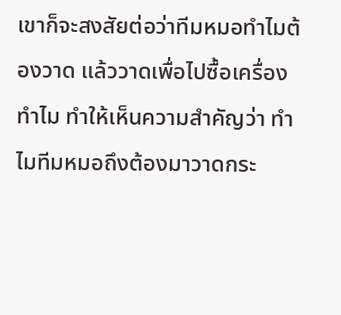เขาก็จะสงสัยต่อว่าทีมหมอทำไมต้องวาด แล้ววาดเพื่อไปซื้อเครื่องทำไม ทำให้เห็นความสำคัญว่า ทำไมทีมหมอถึงต้องมาวาดกระ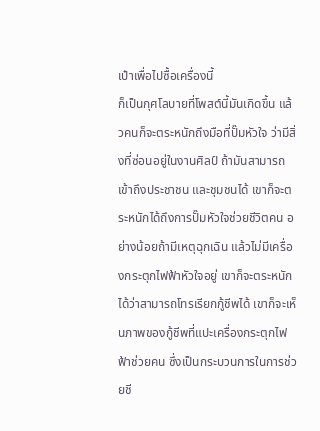เป๋าเพื่อไปซื้อเครื่องนี้
ก็เป็นกุศโลบายที่โพสต์นี้มันเกิดขึ้น แล้วคนก็จะตระหนักถึงมือที่ปั๊มหัวใจ ว่ามีสิ่งที่ซ่อนอยู่ในงานศิลป์ ถ้ามันสามารถเข้าถึงประชาชน และชุมชนได้ เขาก็จะตระหนักได้ถึงการปั๊มหัวใจช่วยชีวิตคน อย่างน้อยถ้ามีเหตุฉุกเฉิน แล้วไม่มีเครื่องกระตุกไฟฟ้าหัวใจอยู่ เขาก็จะตระหนักได้ว่าสามารถโทรเรียกกู้ชีพได้ เขาก็จะเห็นภาพของกู้ชีพที่แปะเครื่องกระตุกไฟฟ้าช่วยคน ซึ่งเป็นกระบวนการในการช่วยชี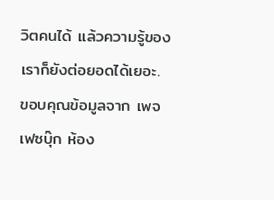วิตคนได้ แล้วความรู้ของเราก็ยังต่อยอดได้เยอะ.
ขอบคุณข้อมูลจาก เพจเฟซบุ๊ก ห้อง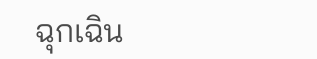ฉุกเฉิน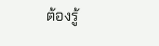ต้องรู้